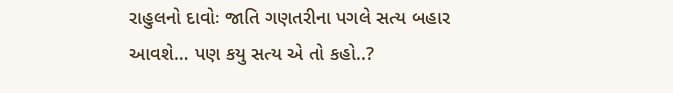રાહુલનો દાવોઃ જાતિ ગણતરીના પગલે સત્ય બહાર આવશે… પણ કયુ સત્ય એ તો કહો..?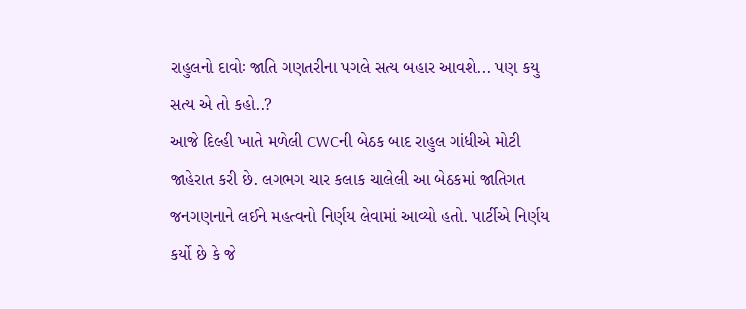રાહુલનો દાવોઃ જાતિ ગણતરીના પગલે સત્ય બહાર આવશે... પણ કયુ સત્ય એ તો કહો..?
આજે દિલ્હી ખાતે મળેલી CWCની બેઠક બાદ રાહુલ ગાંધીએ મોટી જાહેરાત કરી છે. લગભગ ચાર કલાક ચાલેલી આ બેઠકમાં જાતિગત જનગણનાને લઈને મહત્વનો નિર્ણય લેવામાં આવ્યો હતો. પાર્ટીએ નિર્ણય કર્યો છે કે જે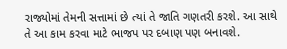રાજ્યોમાં તેમની સત્તામાં છે ત્યાં તે જાતિ ગણતરી કરશે. આ સાથે તે આ કામ કરવા માટે ભાજપ પર દબાણ પણ બનાવશે.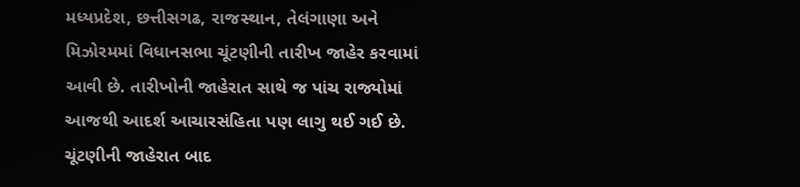મધ્યપ્રદેશ, છત્તીસગઢ, રાજસ્થાન, તેલંગાણા અને મિઝોરમમાં વિધાનસભા ચૂંટણીની તારીખ જાહેર કરવામાં આવી છે. તારીખોની જાહેરાત સાથે જ પાંચ રાજ્યોમાં આજથી આદર્શ આચારસંહિતા પણ લાગુ થઈ ગઈ છે. ચૂંટણીની જાહેરાત બાદ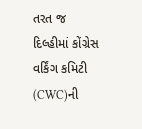તરત જ દિલ્હીમાં કોંગ્રેસ વર્કિંગ કમિટી (CWC)ની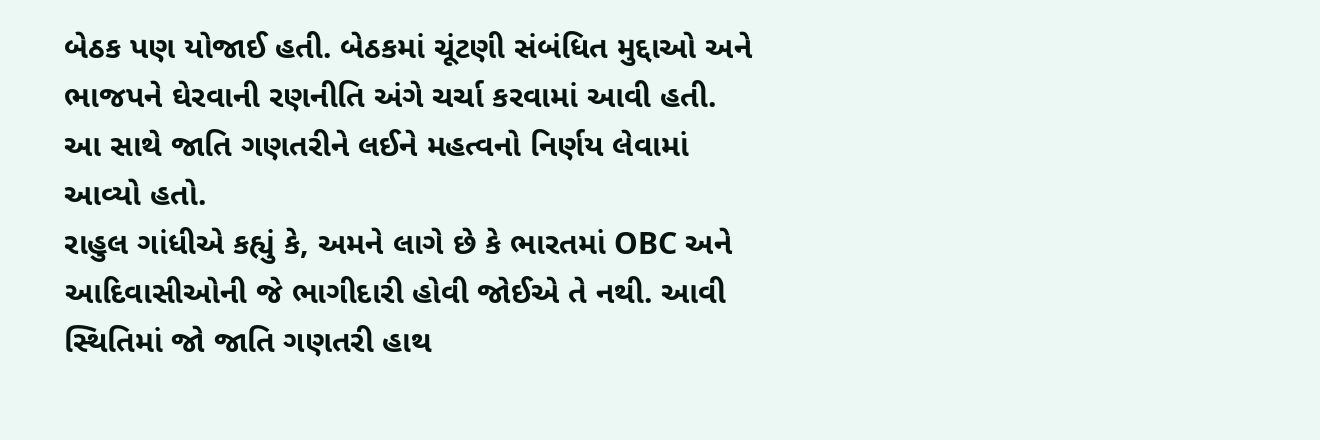બેઠક પણ યોજાઈ હતી. બેઠકમાં ચૂંટણી સંબંધિત મુદ્દાઓ અને ભાજપને ઘેરવાની રણનીતિ અંગે ચર્ચા કરવામાં આવી હતી. આ સાથે જાતિ ગણતરીને લઈને મહત્વનો નિર્ણય લેવામાં આવ્યો હતો.
રાહુલ ગાંધીએ કહ્યું કે, અમને લાગે છે કે ભારતમાં OBC અને આદિવાસીઓની જે ભાગીદારી હોવી જોઈએ તે નથી. આવી સ્થિતિમાં જો જાતિ ગણતરી હાથ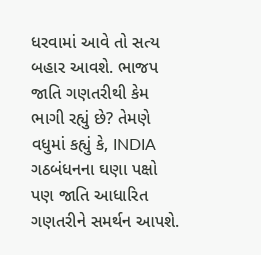ધરવામાં આવે તો સત્ય બહાર આવશે. ભાજપ જાતિ ગણતરીથી કેમ ભાગી રહ્યું છે? તેમણે વધુમાં કહ્યું કે, INDIA ગઠબંધનના ઘણા પક્ષો પણ જાતિ આધારિત ગણતરીને સમર્થન આપશે.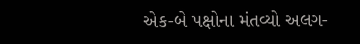એક-બે પક્ષોના મંતવ્યો અલગ-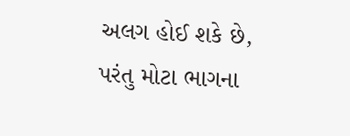અલગ હોઈ શકે છે, પરંતુ મોટા ભાગના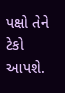પક્ષો તેને ટેકો આપશે.